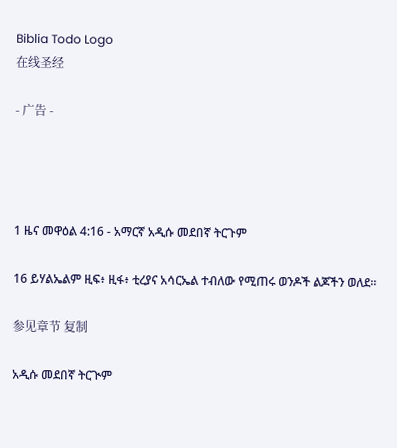Biblia Todo Logo
在线圣经

- 广告 -




1 ዜና መዋዕል 4:16 - አማርኛ አዲሱ መደበኛ ትርጉም

16 ይሃልኤልም ዚፍ፥ ዚፋ፥ ቲረያና አሳርኤል ተብለው የሚጠሩ ወንዶች ልጆችን ወለደ።

参见章节 复制

አዲሱ መደበኛ ትርጒም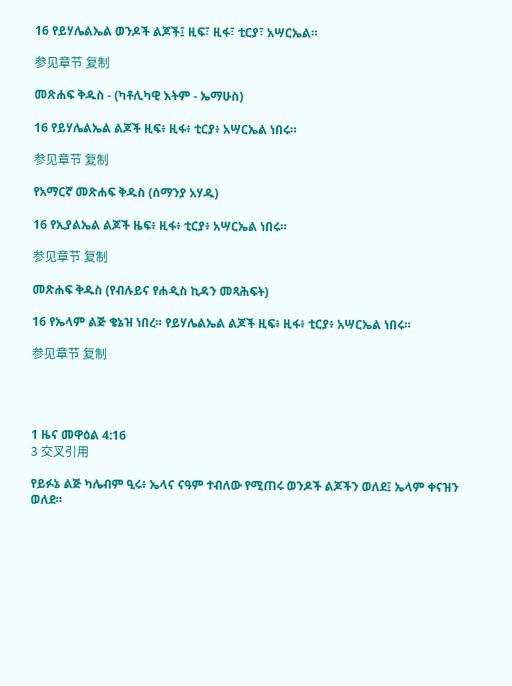16 የይሃሌልኤል ወንዶች ልጆች፤ ዚፍ፣ ዚፋ፣ ቲርያ፣ አሣርኤል።

参见章节 复制

መጽሐፍ ቅዱስ - (ካቶሊካዊ እትም - ኤማሁስ)

16 የይሃሌልኤል ልጆች ዚፍ፥ ዚፋ፥ ቲርያ፥ አሣርኤል ነበሩ።

参见章节 复制

የአማርኛ መጽሐፍ ቅዱስ (ሰማንያ አሃዱ)

16 የኢያልኤል ልጆች ዜፍ፥ ዚፋ፥ ቲርያ፥ አሣርኤል ነበሩ።

参见章节 复制

መጽሐፍ ቅዱስ (የብሉይና የሐዲስ ኪዳን መጻሕፍት)

16 የኤላም ልጅ ቄኔዝ ነበረ። የይሃሌልኤል ልጆች ዚፍ፥ ዚፋ፥ ቲርያ፥ አሣርኤል ነበሩ።

参见章节 复制




1 ዜና መዋዕል 4:16
3 交叉引用

የይፉኔ ልጅ ካሌብም ዒሩ፥ ኤላና ናዓም ተብለው የሚጠሩ ወንዶች ልጆችን ወለደ፤ ኤላም ቀናዝን ወለደ።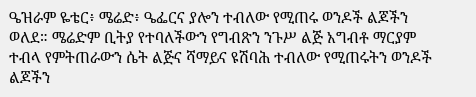ዔዝራም ዬቴር፥ ሜሬድ፥ ዔፌርና ያሎን ተብለው የሚጠሩ ወንዶች ልጆችን ወለደ። ሜሬድም ቢትያ የተባለችውን የግብጽን ንጉሥ ልጅ አግብቶ ማርያም ተብላ የምትጠራውን ሴት ልጅና ሻማይና ዩሽባሕ ተብለው የሚጠሩትን ወንዶች ልጆችን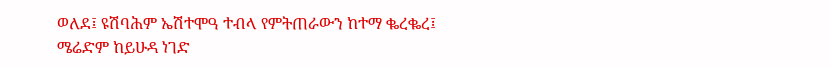ወለደ፤ ዩሽባሕም ኤሽተሞዓ ተብላ የምትጠራውን ከተማ ቈረቈረ፤ ሜሬድም ከይሁዳ ነገድ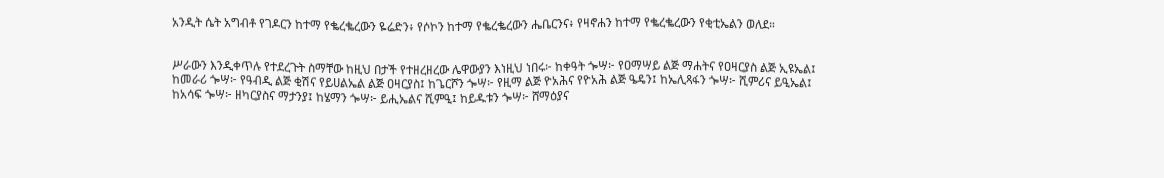አንዲት ሴት አግብቶ የገዶርን ከተማ የቈረቈረውን ዬሬድን፥ የሶኮን ከተማ የቈረቈረውን ሔቤርንና፥ የዛኖሐን ከተማ የቈረቈረውን የቂቲኤልን ወለደ።


ሥራውን እንዲቀጥሉ የተደረጉት ስማቸው ከዚህ በታች የተዘረዘረው ሌዋውያን እነዚህ ነበሩ፦ ከቀዓት ጐሣ፦ የዐማሣይ ልጅ ማሐትና የዐዛርያስ ልጅ ኢዩኤል፤ ከመራሪ ጐሣ፦ የዓብዲ ልጅ ቂሽና የይሀልኤል ልጅ ዐዛርያስ፤ ከጌርሾን ጐሣ፦ የዚማ ልጅ ዮአሕና የዮአሕ ልጅ ዔዴን፤ ከኤሊጻፋን ጐሣ፦ ሺምሪና ይዒኤል፤ ከአሳፍ ጐሣ፦ ዘካርያስና ማታንያ፤ ከሄማን ጐሣ፦ ይሒኤልና ሺምዒ፤ ከይዱቱን ጐሣ፦ ሸማዕያና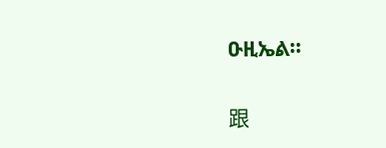ዑዚኤል።


跟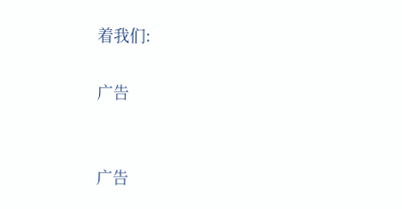着我们:

广告


广告